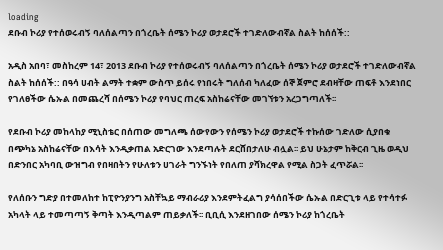loading
ደቡብ ኮሪያ የተሰወሩብኝ ባለሰልጣን በጎረቤት ሰሜን ኮሪያ ወታደሮች ተገድለውብኛል ስልት ከሰሰች::

አዲስ አበባ፣ መስከረም 14፣ 2013 ደቡብ ኮሪያ የተሰወሩብኝ ባለሰልጣን በጎረቤት ሰሜን ኮሪያ ወታደሮች ተገድለውብኛል ስልት ከሰሰች:: በዓሳ ሀብት ልማት ተቋም ውስጥ ይሰሩ የነበሩት ግለሰብ ካለፈው ሰኞ ጀምሮ ደብዛቸው ጠፍቶ እንደነበር የገለፀችው ሴኡል በመጨረሻ በሰሜን ኮሪያ የባህር ጠረፍ አስከሬናቸው መገኘቱን አረጋግጣለች፡፡

የደቡብ ኮሪያ መከላከያ ሚኒስቴር በሰጠው መግለጫ ሰውየውን የሰሜን ኮሪያ ወታደሮች ተኩሰው ገድለው ሲያበቁ በጭካኔ አስከሬናቸው በእሳት እንዲቃጠል አድርገው እንደጣሉት ደርሸበታለሁ ብሏል፡፡ ይህ ሁኔታም ከቅርብ ጊዜ ወዲህ በድንበር አካባቢ ውዝግብ የበዛበትን የሁለቱን ሀገራት ግንኙነት የበለጠ ያሻክረዋል የሚል ስጋት ፈጥሯል፡፡

የለሰቡን ግድያ በተመለከተ ከፒዮንያንግ አስቸኳይ ማብራሪያ እንደምትፈልግ ያሳሰበችው ሴኡል በድርጊቱ ላይ የተሳተፉ አካላት ላይ ተመጣጣኝ ቅጣት እንዲጣልም ጠይቃለች፡፡ ቢቢሲ እንደዘገበው ሰሜን ኮሪያ ከጎረቤት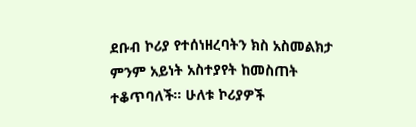ደቡብ ኮሪያ የተሰነዘረባትን ክስ አስመልክታ ምንም አይነት አስተያየት ከመስጠት ተቆጥባለች፡፡ ሁለቱ ኮሪያዎች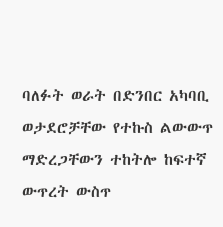ባለፉት ወራት በድንበር አካባቢ ወታደሮቻቸው የተኩስ ልውውጥ ማድረጋቸውን ተከትሎ ከፍተኛ ውጥረት ውስጥ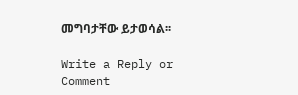መግባታቸው ይታወሳል፡፡

Write a Reply or Comment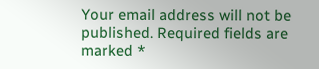Your email address will not be published. Required fields are marked *